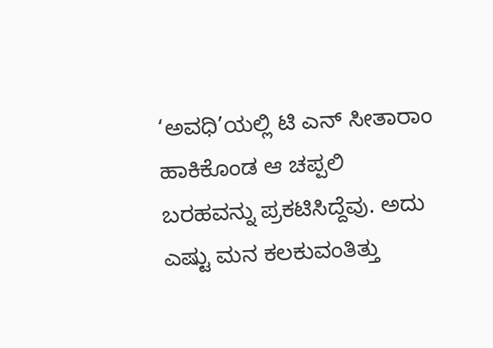‘ಅವಧಿ’ಯಲ್ಲಿ ಟಿ ಎನ್ ಸೀತಾರಾಂ ಹಾಕಿಕೊಂಡ ಆ ಚಪ್ಪಲಿ ಬರಹವನ್ನು ಪ್ರಕಟಿಸಿದ್ದೆವು. ಅದು ಎಷ್ಟು ಮನ ಕಲಕುವಂತಿತ್ತು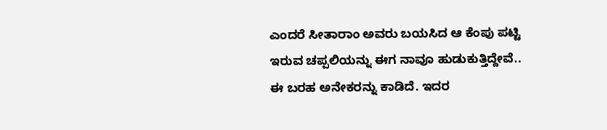ಎಂದರೆ ಸೀತಾರಾಂ ಅವರು ಬಯಸಿದ ಆ ಕೆಂಪು ಪಟ್ಟಿ ಇರುವ ಚಪ್ಪಲಿಯನ್ನು ಈಗ ನಾವೂ ಹುಡುಕುತ್ತಿದ್ದೇವೆ..
ಈ ಬರಹ ಅನೇಕರನ್ನು ಕಾಡಿದೆ. ಇದರ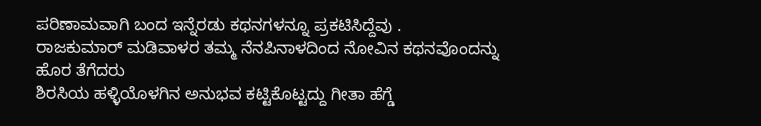ಪರಿಣಾಮವಾಗಿ ಬಂದ ಇನ್ನೆರಡು ಕಥನಗಳನ್ನೂ ಪ್ರಕಟಿಸಿದ್ದೆವು .
ರಾಜಕುಮಾರ್ ಮಡಿವಾಳರ ತಮ್ಮ ನೆನಪಿನಾಳದಿಂದ ನೋವಿನ ಕಥನವೊಂದನ್ನು ಹೊರ ತೆಗೆದರು
ಶಿರಸಿಯ ಹಳ್ಳಿಯೊಳಗಿನ ಅನುಭವ ಕಟ್ಟಿಕೊಟ್ಟದ್ದು ಗೀತಾ ಹೆಗ್ಡೆ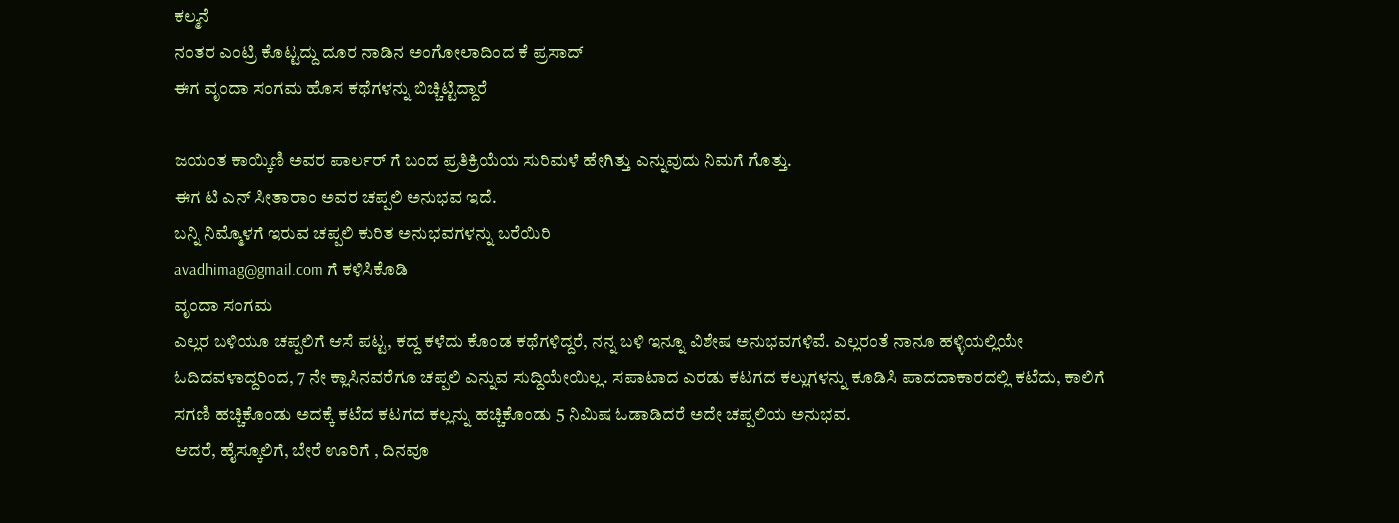ಕಲ್ಮನೆ
ನಂತರ ಎಂಟ್ರಿ ಕೊಟ್ಟದ್ದು ದೂರ ನಾಡಿನ ಅಂಗೋಲಾದಿಂದ ಕೆ ಪ್ರಸಾದ್
ಈಗ ವೃಂದಾ ಸಂಗಮ ಹೊಸ ಕಥೆಗಳನ್ನು ಬಿಚ್ಚಿಟ್ಟಿದ್ದಾರೆ

ಜಯಂತ ಕಾಯ್ಕಿಣಿ ಅವರ ಪಾರ್ಲರ್ ಗೆ ಬಂದ ಪ್ರತಿಕ್ರಿಯೆಯ ಸುರಿಮಳೆ ಹೇಗಿತ್ತು ಎನ್ನುವುದು ನಿಮಗೆ ಗೊತ್ತು.
ಈಗ ಟಿ ಎನ್ ಸೀತಾರಾಂ ಅವರ ಚಪ್ಪಲಿ ಅನುಭವ ಇದೆ.
ಬನ್ನಿ ನಿಮ್ಮೊಳಗೆ ಇರುವ ಚಪ್ಪಲಿ ಕುರಿತ ಅನುಭವಗಳನ್ನು ಬರೆಯಿರಿ
avadhimag@gmail.com ಗೆ ಕಳಿಸಿಕೊಡಿ
ವೃಂದಾ ಸಂಗಮ
ಎಲ್ಲರ ಬಳಿಯೂ ಚಪ್ಪಲಿಗೆ ಆಸೆ ಪಟ್ಟ, ಕದ್ದ ಕಳೆದು ಕೊಂಡ ಕಥೆಗಳಿದ್ದರೆ, ನನ್ನ ಬಳಿ ಇನ್ನೂ ವಿಶೇಷ ಅನುಭವಗಳಿವೆ. ಎಲ್ಲರಂತೆ ನಾನೂ ಹಳ್ಳಿಯಲ್ಲಿಯೇ ಓದಿದವಳಾದ್ದರಿಂದ, 7 ನೇ ಕ್ಲಾಸಿನವರೆಗೂ ಚಪ್ಪಲಿ ಎನ್ನುವ ಸುದ್ದಿಯೇಯಿಲ್ಲ. ಸಪಾಟಾದ ಎರಡು ಕಟಗದ ಕಲ್ಲುಗಳನ್ನು ಕೂಡಿಸಿ ಪಾದದಾಕಾರದಲ್ಲಿ ಕಟೆದು, ಕಾಲಿಗೆ ಸಗಣಿ ಹಚ್ಚಿಕೊಂಡು ಅದಕ್ಕೆ ಕಟೆದ ಕಟಗದ ಕಲ್ಲನ್ನು ಹಚ್ಚಿಕೊಂಡು 5 ನಿಮಿಷ ಓಡಾಡಿದರೆ ಅದೇ ಚಪ್ಪಲಿಯ ಅನುಭವ.
ಆದರೆ, ಹೈಸ್ಕೂಲಿಗೆ, ಬೇರೆ ಊರಿಗೆ , ದಿನವೂ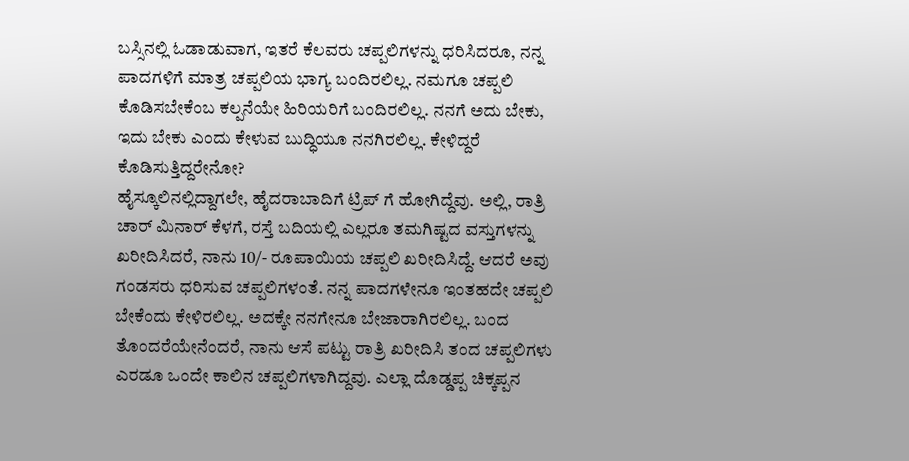ಬಸ್ಸಿನಲ್ಲಿ ಓಡಾಡುವಾಗ, ಇತರೆ ಕೆಲವರು ಚಪ್ಪಲಿಗಳನ್ನು ಧರಿಸಿದರೂ, ನನ್ನ ಪಾದಗಳಿಗೆ ಮಾತ್ರ ಚಪ್ಪಲಿಯ ಭಾಗ್ಯ ಬಂದಿರಲಿಲ್ಲ. ನಮಗೂ ಚಪ್ಪಲಿ ಕೊಡಿಸಬೇಕೆಂಬ ಕಲ್ಪನೆಯೇ ಹಿರಿಯರಿಗೆ ಬಂದಿರಲಿಲ್ಲ. ನನಗೆ ಅದು ಬೇಕು, ಇದು ಬೇಕು ಎಂದು ಕೇಳುವ ಬುದ್ಧಿಯೂ ನನಗಿರಲಿಲ್ಲ. ಕೇಳಿದ್ದರೆ ಕೊಡಿಸುತ್ತಿದ್ದರೇನೋ?
ಹೈಸ್ಕೂಲಿನಲ್ಲಿದ್ದಾಗಲೇ, ಹೈದರಾಬಾದಿಗೆ ಟ್ರಿಪ್ ಗೆ ಹೋಗಿದ್ದೆವು. ಅಲ್ಲಿ, ರಾತ್ರಿ ಚಾರ್ ಮಿನಾರ್ ಕೆಳಗೆ, ರಸ್ತೆ ಬದಿಯಲ್ಲಿ ಎಲ್ಲರೂ ತಮಗಿಷ್ಟದ ವಸ್ತುಗಳನ್ನು ಖರೀದಿಸಿದರೆ, ನಾನು 10/- ರೂಪಾಯಿಯ ಚಪ್ಪಲಿ ಖರೀದಿಸಿದ್ದೆ. ಆದರೆ ಅವು ಗಂಡಸರು ಧರಿಸುವ ಚಪ್ಪಲಿಗಳಂತೆ. ನನ್ನ ಪಾದಗಳೇನೂ ಇಂತಹದೇ ಚಪ್ಪಲಿ ಬೇಕೆಂದು ಕೇಳಿರಲಿಲ್ಲ. ಅದಕ್ಕೇ ನನಗೇನೂ ಬೇಜಾರಾಗಿರಲಿಲ್ಲ. ಬಂದ ತೊಂದರೆಯೇನೆಂದರೆ, ನಾನು ಆಸೆ ಪಟ್ಟು ರಾತ್ರಿ ಖರೀದಿಸಿ ತಂದ ಚಪ್ಪಲಿಗಳು ಎರಡೂ ಒಂದೇ ಕಾಲಿನ ಚಪ್ಪಲಿಗಳಾಗಿದ್ದವು. ಎಲ್ಲಾ ದೊಡ್ಡಪ್ಪ ಚಿಕ್ಕಪ್ಪನ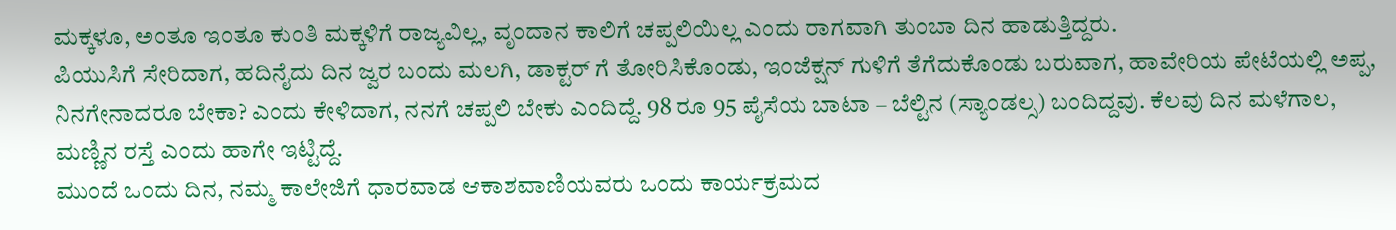ಮಕ್ಕಳೂ, ಅಂತೂ ಇಂತೂ ಕುಂತಿ ಮಕ್ಕಳಿಗೆ ರಾಜ್ಯವಿಲ್ಲ, ವೃಂದಾನ ಕಾಲಿಗೆ ಚಪ್ಪಲಿಯಿಲ್ಲ ಎಂದು ರಾಗವಾಗಿ ತುಂಬಾ ದಿನ ಹಾಡುತ್ತಿದ್ದರು.
ಪಿಯುಸಿಗೆ ಸೇರಿದಾಗ, ಹದಿನೈದು ದಿನ ಜ್ವರ ಬಂದು ಮಲಗಿ, ಡಾಕ್ಟರ್ ಗೆ ತೋರಿಸಿಕೊಂಡು, ಇಂಜೆಕ್ಷನ್ ಗುಳಿಗೆ ತೆಗೆದುಕೊಂಡು ಬರುವಾಗ, ಹಾವೇರಿಯ ಪೇಟೆಯಲ್ಲಿ ಅಪ್ಪ, ನಿನಗೇನಾದರೂ ಬೇಕಾ? ಎಂದು ಕೇಳಿದಾಗ, ನನಗೆ ಚಪ್ಪಲಿ ಬೇಕು ಎಂದಿದ್ದೆ. 98 ರೂ 95 ಪೈಸೆಯ ಬಾಟಾ – ಬೆಲ್ಟಿನ (ಸ್ಯಾಂಡಲ್ಸ) ಬಂದಿದ್ದವು. ಕೆಲವು ದಿನ ಮಳೆಗಾಲ, ಮಣ್ಣಿನ ರಸ್ತೆ ಎಂದು ಹಾಗೇ ಇಟ್ಟಿದ್ದೆ.
ಮುಂದೆ ಒಂದು ದಿನ, ನಮ್ಮ ಕಾಲೇಜಿಗೆ ಧಾರವಾಡ ಆಕಾಶವಾಣಿಯವರು ಒಂದು ಕಾರ್ಯಕ್ರಮದ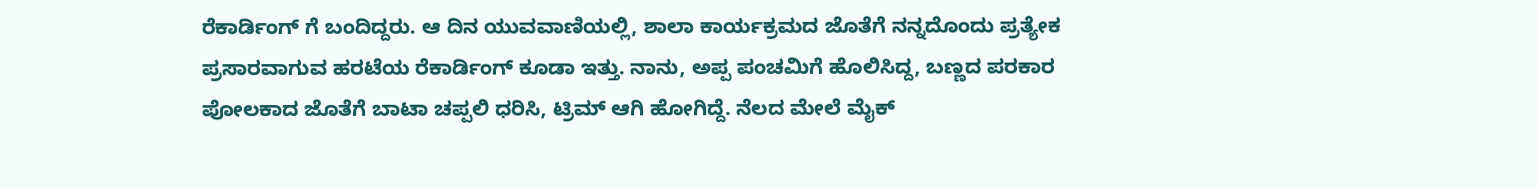ರೆಕಾರ್ಡಿಂಗ್ ಗೆ ಬಂದಿದ್ದರು. ಆ ದಿನ ಯುವವಾಣಿಯಲ್ಲಿ, ಶಾಲಾ ಕಾರ್ಯಕ್ರಮದ ಜೊತೆಗೆ ನನ್ನದೊಂದು ಪ್ರತ್ಯೇಕ ಪ್ರಸಾರವಾಗುವ ಹರಟೆಯ ರೆಕಾರ್ಡಿಂಗ್ ಕೂಡಾ ಇತ್ತು. ನಾನು, ಅಪ್ಪ ಪಂಚಮಿಗೆ ಹೊಲಿಸಿದ್ದ, ಬಣ್ಣದ ಪರಕಾರ ಪೋಲಕಾದ ಜೊತೆಗೆ ಬಾಟಾ ಚಪ್ಪಲಿ ಧರಿಸಿ, ಟ್ರಿಮ್ ಆಗಿ ಹೋಗಿದ್ದೆ. ನೆಲದ ಮೇಲೆ ಮೈಕ್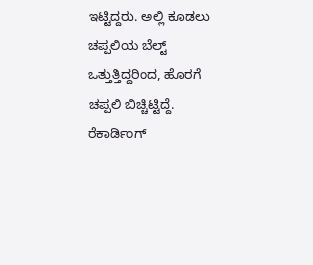ಇಟ್ಟಿದ್ದರು. ಅಲ್ಲಿ ಕೂಡಲು ಚಪ್ಪಲಿಯ ಬೆಲ್ಟ್ ಒತ್ತುತ್ತಿದ್ದರಿಂದ, ಹೊರಗೆ ಚಪ್ಪಲಿ ಬಿಚ್ಚಿಟ್ಟಿದ್ದೆ. ರೆಕಾರ್ಡಿಂಗ್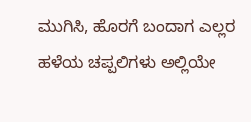ಮುಗಿಸಿ, ಹೊರಗೆ ಬಂದಾಗ ಎಲ್ಲರ ಹಳೆಯ ಚಪ್ಪಲಿಗಳು ಅಲ್ಲಿಯೇ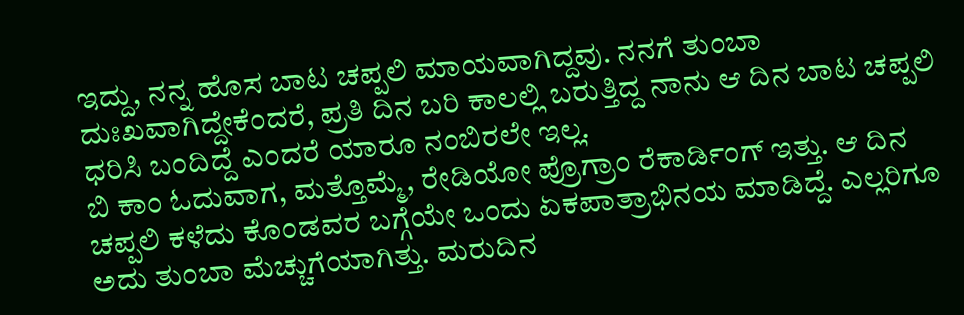ಇದ್ದು, ನನ್ನ ಹೊಸ ಬಾಟ ಚಪ್ಪಲಿ ಮಾಯವಾಗಿದ್ದವು. ನನಗೆ ತುಂಬಾ ದುಃಖವಾಗಿದ್ದೇಕೆಂದರೆ, ಪ್ರತಿ ದಿನ ಬರಿ ಕಾಲಲ್ಲಿ ಬರುತ್ತಿದ್ದ ನಾನು ಆ ದಿನ ಬಾಟ ಚಪ್ಪಲಿ ಧರಿಸಿ ಬಂದಿದ್ದೆ ಎಂದರೆ ಯಾರೂ ನಂಬಿರಲೇ ಇಲ್ಲ.
ಬಿ ಕಾಂ ಓದುವಾಗ, ಮತ್ತೊಮ್ಮೆ, ರೇಡಿಯೋ ಪ್ರೊಗ್ರಾಂ ರೆಕಾರ್ಡಿಂಗ್ ಇತ್ತು. ಆ ದಿನ ಚಪ್ಪಲಿ ಕಳೆದು ಕೊಂಡವರ ಬಗ್ಗೆಯೇ ಒಂದು ಏಕಪಾತ್ರಾಭಿನಯ ಮಾಡಿದ್ದೆ. ಎಲ್ಲರಿಗೂ ಅದು ತುಂಬಾ ಮೆಚ್ಚುಗೆಯಾಗಿತ್ತು. ಮರುದಿನ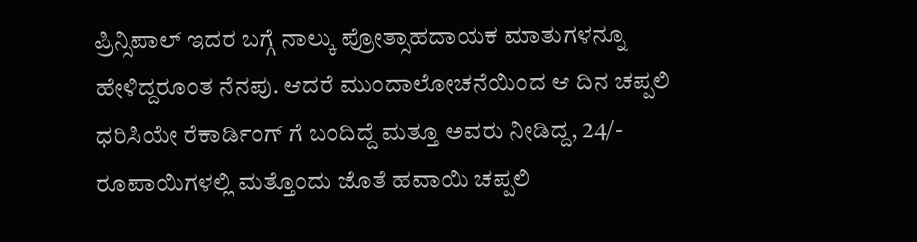ಪ್ರಿನ್ಸಿಪಾಲ್ ಇದರ ಬಗ್ಗೆ ನಾಲ್ಕು ಪ್ರೋತ್ಸಾಹದಾಯಕ ಮಾತುಗಳನ್ನೂ ಹೇಳಿದ್ದರೂಂತ ನೆನಪು. ಆದರೆ ಮುಂದಾಲೋಚನೆಯಿಂದ ಆ ದಿನ ಚಪ್ಪಲಿ ಧರಿಸಿಯೇ ರೆಕಾರ್ಡಿಂಗ್ ಗೆ ಬಂದಿದ್ದೆ ಮತ್ತೂ ಅವರು ನೀಡಿದ್ದ, 24/- ರೂಪಾಯಿಗಳಲ್ಲಿ ಮತ್ತೊಂದು ಜೊತೆ ಹವಾಯಿ ಚಪ್ಪಲಿ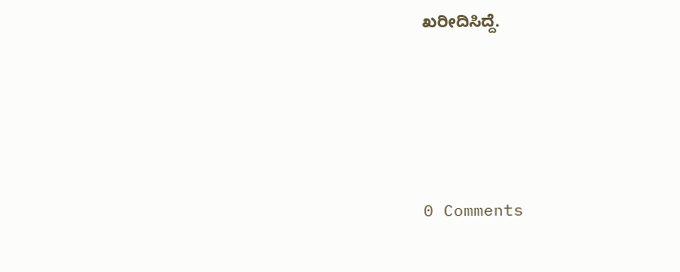ಖರೀದಿಸಿದ್ದೆ.





0 Comments